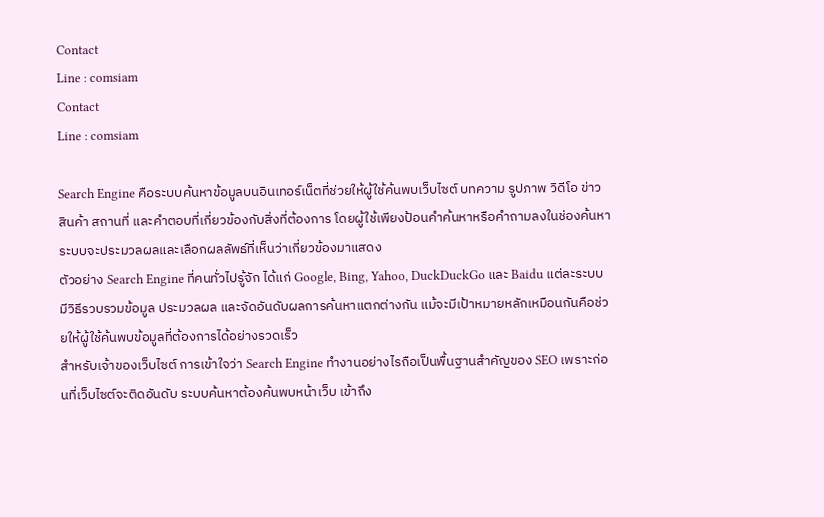Contact
Line : comsiam
Contact
Line : comsiam

Search Engine คือระบบค้นหาข้อมูลบนอินเทอร์เน็ตที่ช่วยให้ผู้ใช้ค้นพบเว็บไซต์ บทความ รูปภาพ วิดีโอ ข่าว สินค้า สถานที่ และคำตอบที่เกี่ยวข้องกับสิ่งที่ต้องการ โดยผู้ใช้เพียงป้อนคำค้นหาหรือคำถามลงในช่องค้นหา ระบบจะประมวลผลและเลือกผลลัพธ์ที่เห็นว่าเกี่ยวข้องมาแสดง
ตัวอย่าง Search Engine ที่คนทั่วไปรู้จัก ได้แก่ Google, Bing, Yahoo, DuckDuckGo และ Baidu แต่ละระบบมีวิธีรวบรวมข้อมูล ประมวลผล และจัดอันดับผลการค้นหาแตกต่างกัน แม้จะมีเป้าหมายหลักเหมือนกันคือช่วยให้ผู้ใช้ค้นพบข้อมูลที่ต้องการได้อย่างรวดเร็ว
สำหรับเจ้าของเว็บไซต์ การเข้าใจว่า Search Engine ทำงานอย่างไรถือเป็นพื้นฐานสำคัญของ SEO เพราะก่อนที่เว็บไซต์จะติดอันดับ ระบบค้นหาต้องค้นพบหน้าเว็บ เข้าถึง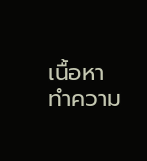เนื้อหา ทำความ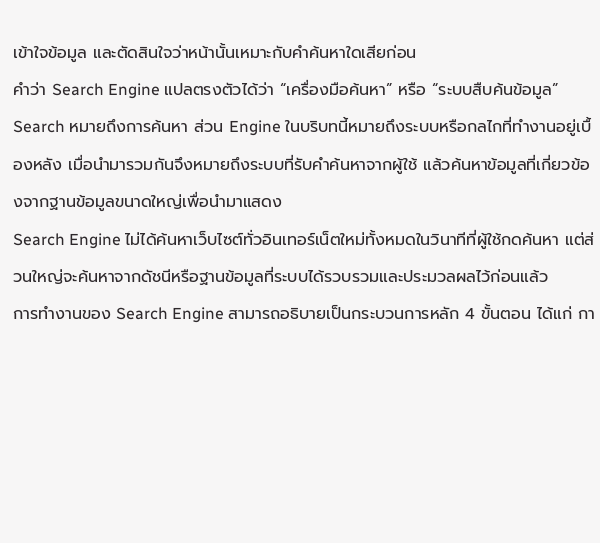เข้าใจข้อมูล และตัดสินใจว่าหน้านั้นเหมาะกับคำค้นหาใดเสียก่อน
คำว่า Search Engine แปลตรงตัวได้ว่า “เครื่องมือค้นหา” หรือ “ระบบสืบค้นข้อมูล”
Search หมายถึงการค้นหา ส่วน Engine ในบริบทนี้หมายถึงระบบหรือกลไกที่ทำงานอยู่เบื้องหลัง เมื่อนำมารวมกันจึงหมายถึงระบบที่รับคำค้นหาจากผู้ใช้ แล้วค้นหาข้อมูลที่เกี่ยวข้องจากฐานข้อมูลขนาดใหญ่เพื่อนำมาแสดง
Search Engine ไม่ได้ค้นหาเว็บไซต์ทั่วอินเทอร์เน็ตใหม่ทั้งหมดในวินาทีที่ผู้ใช้กดค้นหา แต่ส่วนใหญ่จะค้นหาจากดัชนีหรือฐานข้อมูลที่ระบบได้รวบรวมและประมวลผลไว้ก่อนแล้ว
การทำงานของ Search Engine สามารถอธิบายเป็นกระบวนการหลัก 4 ขั้นตอน ได้แก่ กา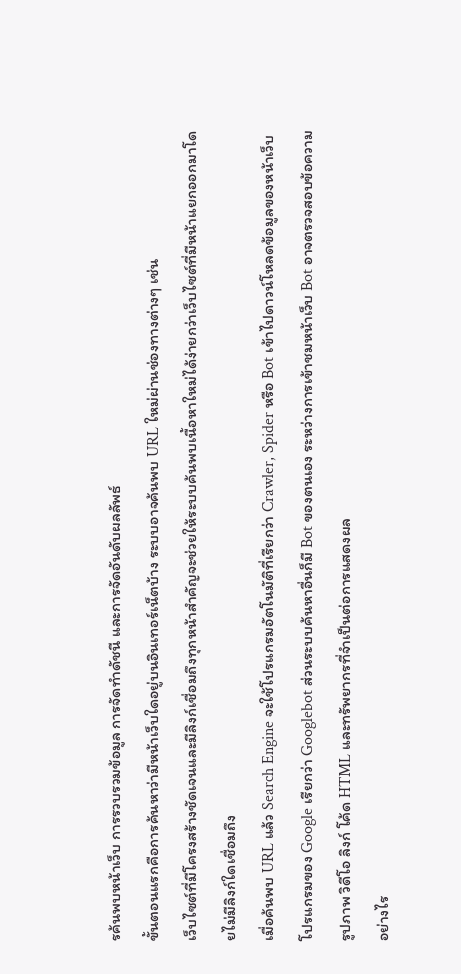รค้นพบหน้าเว็บ การรวบรวมข้อมูล การจัดทำดัชนี และการจัดอันดับผลลัพธ์
ขั้นตอนแรกคือการค้นหาว่ามีหน้าเว็บใดอยู่บนอินเทอร์เน็ตบ้าง ระบบอาจค้นพบ URL ใหม่ผ่านช่องทางต่างๆ เช่น
เว็บไซต์ที่มีโครงสร้างชัดเจนและมีลิงก์เชื่อมถึงทุกหน้าสำคัญจะช่วยให้ระบบค้นพบเนื้อหาใหม่ได้ง่ายกว่าเว็บไซต์ที่มีหน้าแยกออกมาโดยไม่มีลิงก์ใดเชื่อมถึง
เมื่อค้นพบ URL แล้ว Search Engine จะใช้โปรแกรมอัตโนมัติที่เรียกว่า Crawler, Spider หรือ Bot เข้าไปดาวน์โหลดข้อมูลของหน้าเว็บ
โปรแกรมของ Google เรียกว่า Googlebot ส่วนระบบค้นหาอื่นก็มี Bot ของตนเอง ระหว่างการเข้าชมหน้าเว็บ Bot อาจตรวจสอบข้อความ รูปภาพ วิดีโอ ลิงก์ โค้ด HTML และทรัพยากรที่จำเป็นต่อการแสดงผล
อย่างไร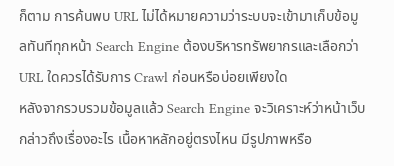ก็ตาม การค้นพบ URL ไม่ได้หมายความว่าระบบจะเข้ามาเก็บข้อมูลทันทีทุกหน้า Search Engine ต้องบริหารทรัพยากรและเลือกว่า URL ใดควรได้รับการ Crawl ก่อนหรือบ่อยเพียงใด
หลังจากรวบรวมข้อมูลแล้ว Search Engine จะวิเคราะห์ว่าหน้าเว็บกล่าวถึงเรื่องอะไร เนื้อหาหลักอยู่ตรงไหน มีรูปภาพหรือ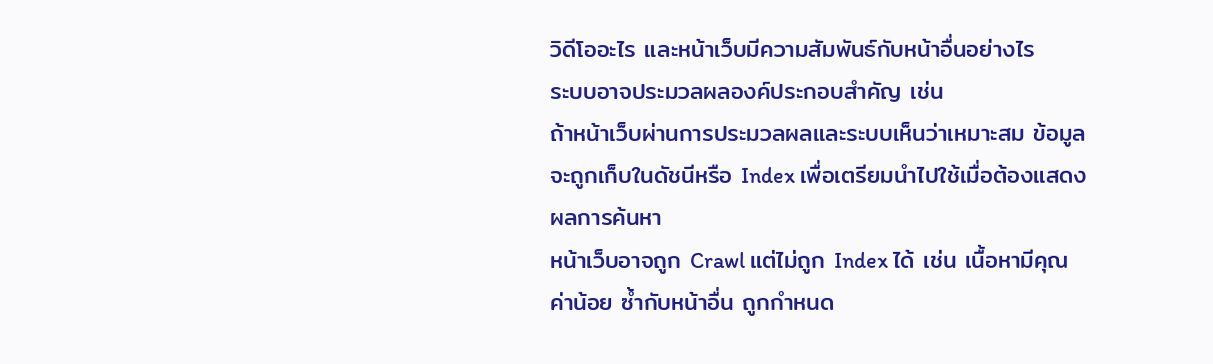วิดีโออะไร และหน้าเว็บมีความสัมพันธ์กับหน้าอื่นอย่างไร
ระบบอาจประมวลผลองค์ประกอบสำคัญ เช่น
ถ้าหน้าเว็บผ่านการประมวลผลและระบบเห็นว่าเหมาะสม ข้อมูลจะถูกเก็บในดัชนีหรือ Index เพื่อเตรียมนำไปใช้เมื่อต้องแสดงผลการค้นหา
หน้าเว็บอาจถูก Crawl แต่ไม่ถูก Index ได้ เช่น เนื้อหามีคุณค่าน้อย ซ้ำกับหน้าอื่น ถูกกำหนด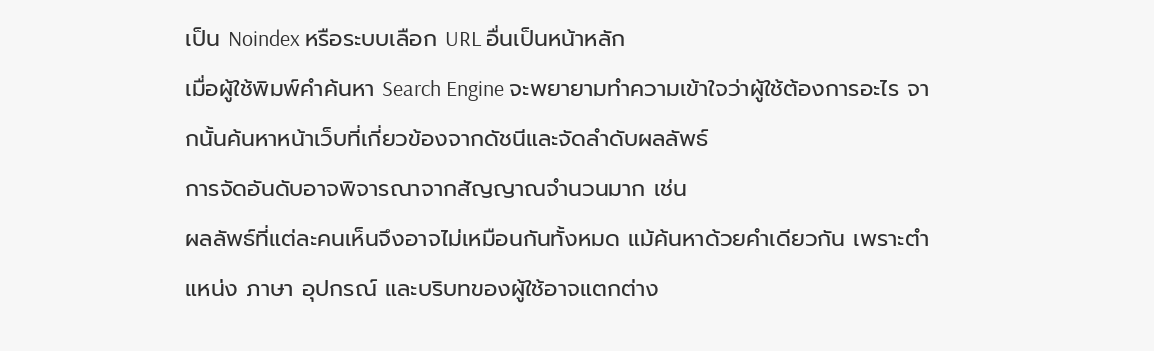เป็น Noindex หรือระบบเลือก URL อื่นเป็นหน้าหลัก
เมื่อผู้ใช้พิมพ์คำค้นหา Search Engine จะพยายามทำความเข้าใจว่าผู้ใช้ต้องการอะไร จากนั้นค้นหาหน้าเว็บที่เกี่ยวข้องจากดัชนีและจัดลำดับผลลัพธ์
การจัดอันดับอาจพิจารณาจากสัญญาณจำนวนมาก เช่น
ผลลัพธ์ที่แต่ละคนเห็นจึงอาจไม่เหมือนกันทั้งหมด แม้ค้นหาด้วยคำเดียวกัน เพราะตำแหน่ง ภาษา อุปกรณ์ และบริบทของผู้ใช้อาจแตกต่าง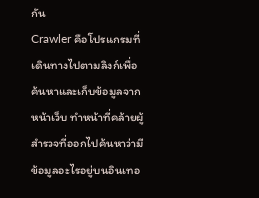กัน
Crawler คือโปรแกรมที่เดินทางไปตามลิงก์เพื่อค้นหาและเก็บข้อมูลจากหน้าเว็บ ทำหน้าที่คล้ายผู้สำรวจที่ออกไปค้นหาว่ามีข้อมูลอะไรอยู่บนอินเทอ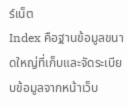ร์เน็ต
Index คือฐานข้อมูลขนาดใหญ่ที่เก็บและจัดระเบียบข้อมูลจากหน้าเว็บ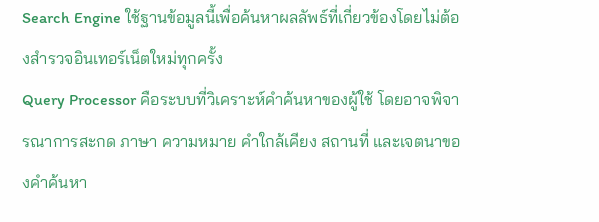Search Engine ใช้ฐานข้อมูลนี้เพื่อค้นหาผลลัพธ์ที่เกี่ยวข้องโดยไม่ต้องสำรวจอินเทอร์เน็ตใหม่ทุกครั้ง
Query Processor คือระบบที่วิเคราะห์คำค้นหาของผู้ใช้ โดยอาจพิจารณาการสะกด ภาษา ความหมาย คำใกล้เคียง สถานที่ และเจตนาของคำค้นหา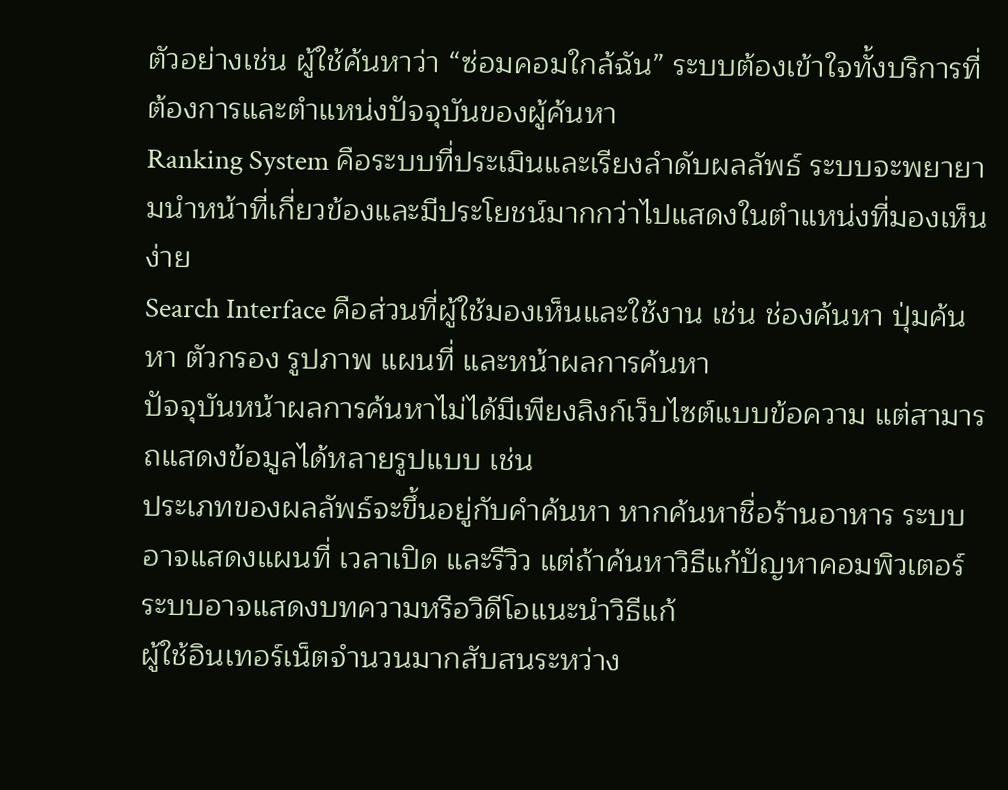ตัวอย่างเช่น ผู้ใช้ค้นหาว่า “ซ่อมคอมใกล้ฉัน” ระบบต้องเข้าใจทั้งบริการที่ต้องการและตำแหน่งปัจจุบันของผู้ค้นหา
Ranking System คือระบบที่ประเมินและเรียงลำดับผลลัพธ์ ระบบจะพยายามนำหน้าที่เกี่ยวข้องและมีประโยชน์มากกว่าไปแสดงในตำแหน่งที่มองเห็นง่าย
Search Interface คือส่วนที่ผู้ใช้มองเห็นและใช้งาน เช่น ช่องค้นหา ปุ่มค้นหา ตัวกรอง รูปภาพ แผนที่ และหน้าผลการค้นหา
ปัจจุบันหน้าผลการค้นหาไม่ได้มีเพียงลิงก์เว็บไซต์แบบข้อความ แต่สามารถแสดงข้อมูลได้หลายรูปแบบ เช่น
ประเภทของผลลัพธ์จะขึ้นอยู่กับคำค้นหา หากค้นหาชื่อร้านอาหาร ระบบอาจแสดงแผนที่ เวลาเปิด และรีวิว แต่ถ้าค้นหาวิธีแก้ปัญหาคอมพิวเตอร์ ระบบอาจแสดงบทความหรือวิดีโอแนะนำวิธีแก้
ผู้ใช้อินเทอร์เน็ตจำนวนมากสับสนระหว่าง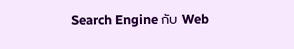Search Engine กับ Web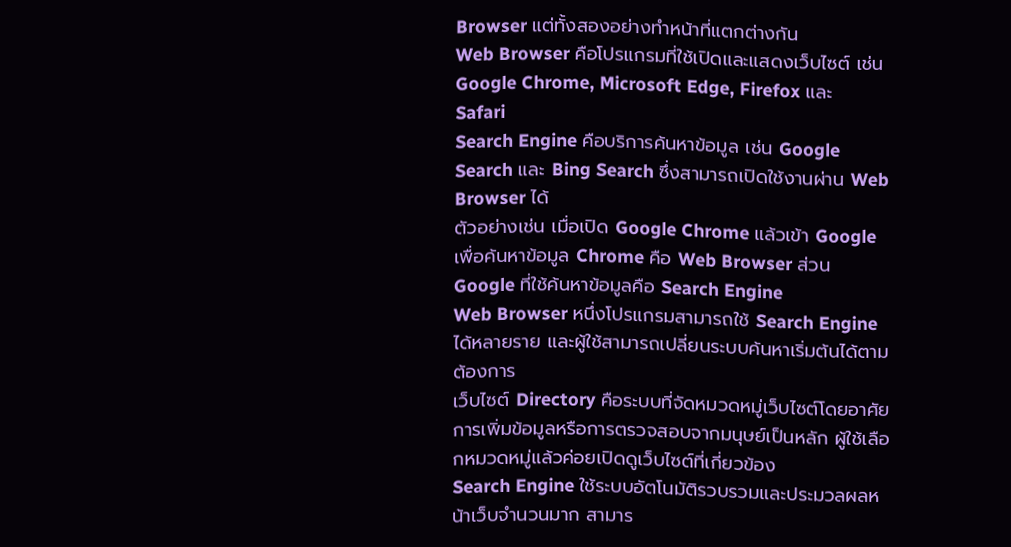Browser แต่ทั้งสองอย่างทำหน้าที่แตกต่างกัน
Web Browser คือโปรแกรมที่ใช้เปิดและแสดงเว็บไซต์ เช่น Google Chrome, Microsoft Edge, Firefox และ Safari
Search Engine คือบริการค้นหาข้อมูล เช่น Google Search และ Bing Search ซึ่งสามารถเปิดใช้งานผ่าน Web Browser ได้
ตัวอย่างเช่น เมื่อเปิด Google Chrome แล้วเข้า Google เพื่อค้นหาข้อมูล Chrome คือ Web Browser ส่วน Google ที่ใช้ค้นหาข้อมูลคือ Search Engine
Web Browser หนึ่งโปรแกรมสามารถใช้ Search Engine ได้หลายราย และผู้ใช้สามารถเปลี่ยนระบบค้นหาเริ่มต้นได้ตามต้องการ
เว็บไซต์ Directory คือระบบที่จัดหมวดหมู่เว็บไซต์โดยอาศัยการเพิ่มข้อมูลหรือการตรวจสอบจากมนุษย์เป็นหลัก ผู้ใช้เลือกหมวดหมู่แล้วค่อยเปิดดูเว็บไซต์ที่เกี่ยวข้อง
Search Engine ใช้ระบบอัตโนมัติรวบรวมและประมวลผลหน้าเว็บจำนวนมาก สามาร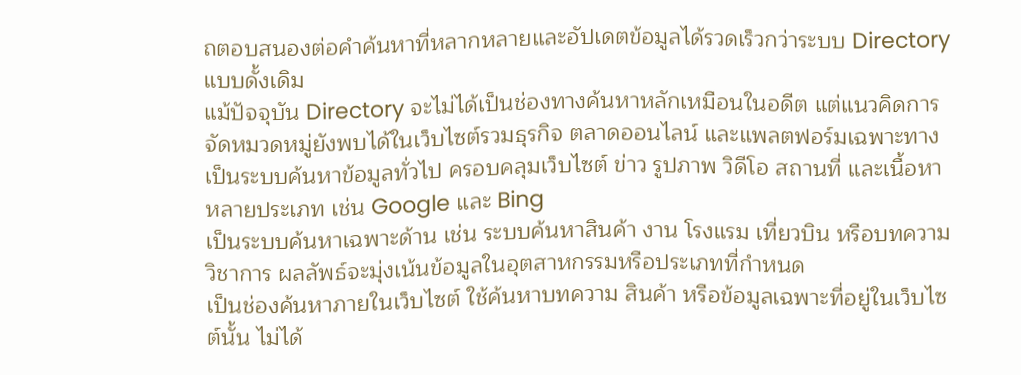ถตอบสนองต่อคำค้นหาที่หลากหลายและอัปเดตข้อมูลได้รวดเร็วกว่าระบบ Directory แบบดั้งเดิม
แม้ปัจจุบัน Directory จะไม่ได้เป็นช่องทางค้นหาหลักเหมือนในอดีต แต่แนวคิดการจัดหมวดหมู่ยังพบได้ในเว็บไซต์รวมธุรกิจ ตลาดออนไลน์ และแพลตฟอร์มเฉพาะทาง
เป็นระบบค้นหาข้อมูลทั่วไป ครอบคลุมเว็บไซต์ ข่าว รูปภาพ วิดีโอ สถานที่ และเนื้อหาหลายประเภท เช่น Google และ Bing
เป็นระบบค้นหาเฉพาะด้าน เช่น ระบบค้นหาสินค้า งาน โรงแรม เที่ยวบิน หรือบทความวิชาการ ผลลัพธ์จะมุ่งเน้นข้อมูลในอุตสาหกรรมหรือประเภทที่กำหนด
เป็นช่องค้นหาภายในเว็บไซต์ ใช้ค้นหาบทความ สินค้า หรือข้อมูลเฉพาะที่อยู่ในเว็บไซต์นั้น ไม่ได้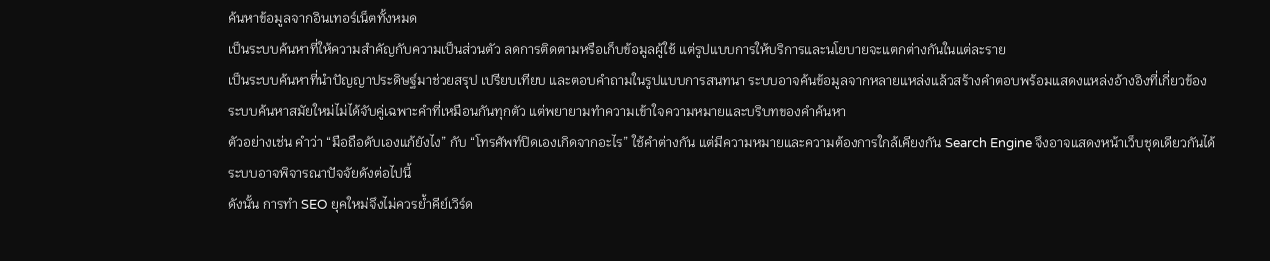ค้นหาข้อมูลจากอินเทอร์เน็ตทั้งหมด
เป็นระบบค้นหาที่ให้ความสำคัญกับความเป็นส่วนตัว ลดการติดตามหรือเก็บข้อมูลผู้ใช้ แต่รูปแบบการให้บริการและนโยบายจะแตกต่างกันในแต่ละราย
เป็นระบบค้นหาที่นำปัญญาประดิษฐ์มาช่วยสรุป เปรียบเทียบ และตอบคำถามในรูปแบบการสนทนา ระบบอาจค้นข้อมูลจากหลายแหล่งแล้วสร้างคำตอบพร้อมแสดงแหล่งอ้างอิงที่เกี่ยวข้อง
ระบบค้นหาสมัยใหม่ไม่ได้จับคู่เฉพาะคำที่เหมือนกันทุกตัว แต่พยายามทำความเข้าใจความหมายและบริบทของคำค้นหา
ตัวอย่างเช่น คำว่า “มือถือดับเองแก้ยังไง” กับ “โทรศัพท์ปิดเองเกิดจากอะไร” ใช้คำต่างกัน แต่มีความหมายและความต้องการใกล้เคียงกัน Search Engine จึงอาจแสดงหน้าเว็บชุดเดียวกันได้
ระบบอาจพิจารณาปัจจัยดังต่อไปนี้
ดังนั้น การทำ SEO ยุคใหม่จึงไม่ควรย้ำคีย์เวิร์ด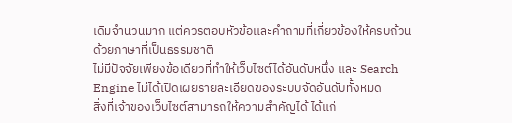เดิมจำนวนมาก แต่ควรตอบหัวข้อและคำถามที่เกี่ยวข้องให้ครบถ้วนด้วยภาษาที่เป็นธรรมชาติ
ไม่มีปัจจัยเพียงข้อเดียวที่ทำให้เว็บไซต์ได้อันดับหนึ่ง และ Search Engine ไม่ได้เปิดเผยรายละเอียดของระบบจัดอันดับทั้งหมด
สิ่งที่เจ้าของเว็บไซต์สามารถให้ความสำคัญได้ ได้แก่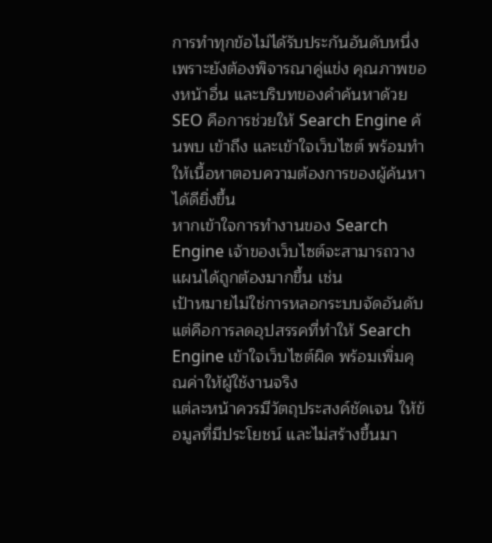การทำทุกข้อไม่ได้รับประกันอันดับหนึ่ง เพราะยังต้องพิจารณาคู่แข่ง คุณภาพของหน้าอื่น และบริบทของคำค้นหาด้วย
SEO คือการช่วยให้ Search Engine ค้นพบ เข้าถึง และเข้าใจเว็บไซต์ พร้อมทำให้เนื้อหาตอบความต้องการของผู้ค้นหาได้ดียิ่งขึ้น
หากเข้าใจการทำงานของ Search Engine เจ้าของเว็บไซต์จะสามารถวางแผนได้ถูกต้องมากขึ้น เช่น
เป้าหมายไม่ใช่การหลอกระบบจัดอันดับ แต่คือการลดอุปสรรคที่ทำให้ Search Engine เข้าใจเว็บไซต์ผิด พร้อมเพิ่มคุณค่าให้ผู้ใช้งานจริง
แต่ละหน้าควรมีวัตถุประสงค์ชัดเจน ให้ข้อมูลที่มีประโยชน์ และไม่สร้างขึ้นมา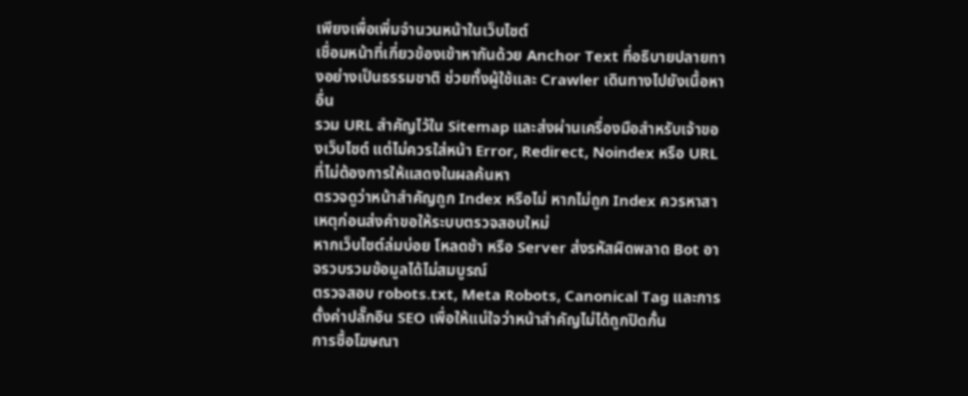เพียงเพื่อเพิ่มจำนวนหน้าในเว็บไซต์
เชื่อมหน้าที่เกี่ยวข้องเข้าหากันด้วย Anchor Text ที่อธิบายปลายทางอย่างเป็นธรรมชาติ ช่วยทั้งผู้ใช้และ Crawler เดินทางไปยังเนื้อหาอื่น
รวม URL สำคัญไว้ใน Sitemap และส่งผ่านเครื่องมือสำหรับเจ้าของเว็บไซต์ แต่ไม่ควรใส่หน้า Error, Redirect, Noindex หรือ URL ที่ไม่ต้องการให้แสดงในผลค้นหา
ตรวจดูว่าหน้าสำคัญถูก Index หรือไม่ หากไม่ถูก Index ควรหาสาเหตุก่อนส่งคำขอให้ระบบตรวจสอบใหม่
หากเว็บไซต์ล่มบ่อย โหลดช้า หรือ Server ส่งรหัสผิดพลาด Bot อาจรวบรวมข้อมูลได้ไม่สมบูรณ์
ตรวจสอบ robots.txt, Meta Robots, Canonical Tag และการตั้งค่าปลั๊กอิน SEO เพื่อให้แน่ใจว่าหน้าสำคัญไม่ได้ถูกปิดกั้น
การซื้อโฆษณา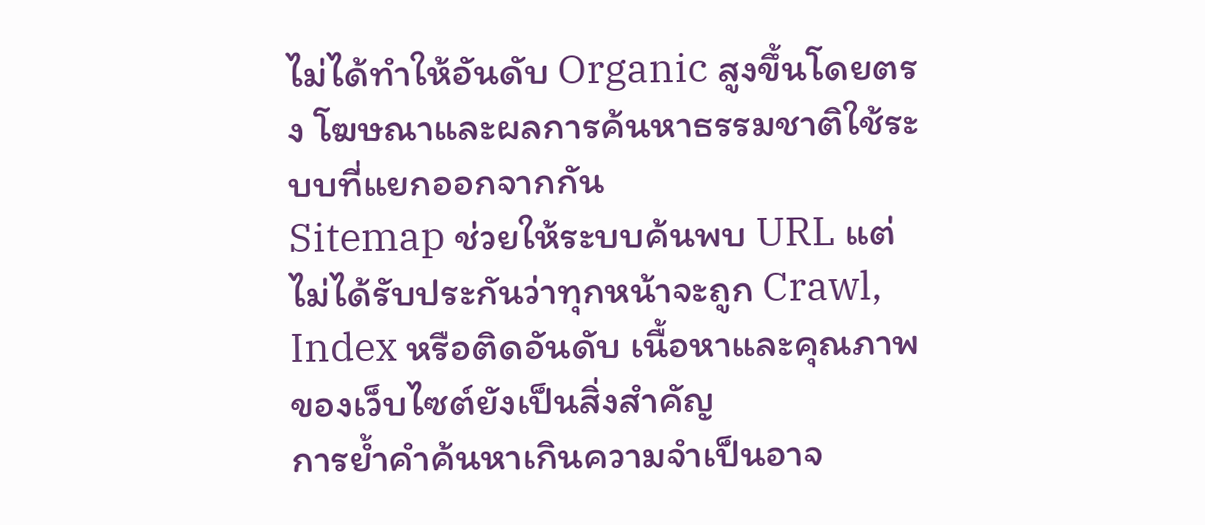ไม่ได้ทำให้อันดับ Organic สูงขึ้นโดยตรง โฆษณาและผลการค้นหาธรรมชาติใช้ระบบที่แยกออกจากกัน
Sitemap ช่วยให้ระบบค้นพบ URL แต่ไม่ได้รับประกันว่าทุกหน้าจะถูก Crawl, Index หรือติดอันดับ เนื้อหาและคุณภาพของเว็บไซต์ยังเป็นสิ่งสำคัญ
การย้ำคำค้นหาเกินความจำเป็นอาจ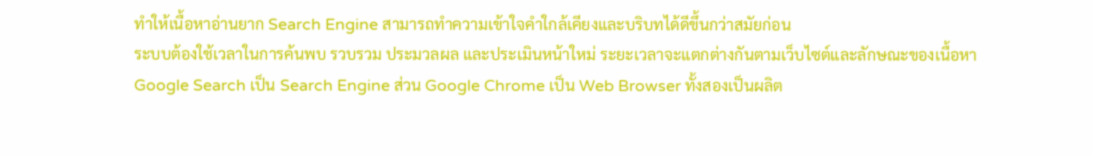ทำให้เนื้อหาอ่านยาก Search Engine สามารถทำความเข้าใจคำใกล้เคียงและบริบทได้ดีขึ้นกว่าสมัยก่อน
ระบบต้องใช้เวลาในการค้นพบ รวบรวม ประมวลผล และประเมินหน้าใหม่ ระยะเวลาจะแตกต่างกันตามเว็บไซต์และลักษณะของเนื้อหา
Google Search เป็น Search Engine ส่วน Google Chrome เป็น Web Browser ทั้งสองเป็นผลิต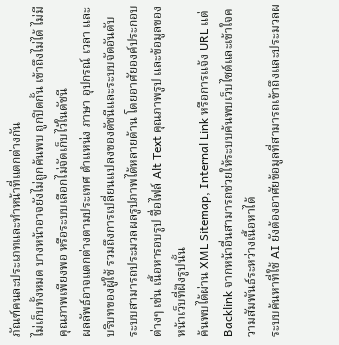ภัณฑ์คนละประเภทและทำหน้าที่แตกต่างกัน
ไม่เก็บทั้งหมด บางหน้าอาจยังไม่ถูกค้นพบ ถูกปิดกั้น เข้าถึงไม่ได้ ไม่มีคุณภาพเพียงพอ หรือระบบเลือกไม่จัดเก็บไว้ในดัชนี
ผลลัพธ์อาจแตกต่างตามประเทศ ตำแหน่ง ภาษา อุปกรณ์ เวลา และบริบทของผู้ใช้ รวมถึงการเปลี่ยนแปลงของดัชนีและระบบจัดอันดับ
ระบบสามารถประมวลผลรูปภาพได้หลายด้าน โดยอาศัยองค์ประกอบต่างๆ เช่น เนื้อหารอบรูป ชื่อไฟล์ Alt Text คุณภาพรูป และข้อมูลของหน้าเว็บที่ฝังรูปนั้น
ค้นพบได้ผ่าน XML Sitemap, Internal Link หรือการแจ้ง URL แต่ Backlink จากหน้าอื่นสามารถช่วยให้ระบบค้นพบเว็บไซต์และเข้าใจความสัมพันธ์ระหว่างเนื้อหาได้
ระบบค้นหาที่ใช้ AI ยังต้องอาศัยข้อมูลที่สามารถเข้าถึงและประมวลผ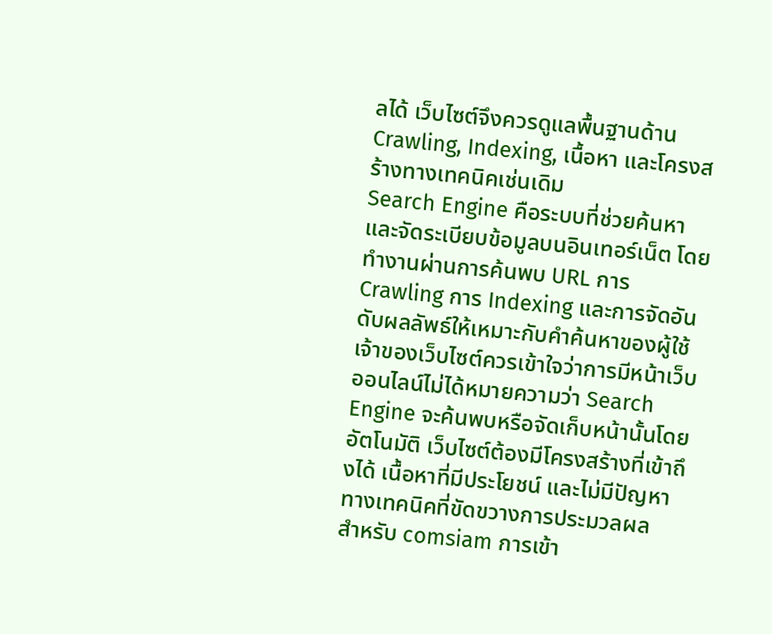ลได้ เว็บไซต์จึงควรดูแลพื้นฐานด้าน Crawling, Indexing, เนื้อหา และโครงสร้างทางเทคนิคเช่นเดิม
Search Engine คือระบบที่ช่วยค้นหาและจัดระเบียบข้อมูลบนอินเทอร์เน็ต โดยทำงานผ่านการค้นพบ URL การ Crawling การ Indexing และการจัดอันดับผลลัพธ์ให้เหมาะกับคำค้นหาของผู้ใช้
เจ้าของเว็บไซต์ควรเข้าใจว่าการมีหน้าเว็บออนไลน์ไม่ได้หมายความว่า Search Engine จะค้นพบหรือจัดเก็บหน้านั้นโดยอัตโนมัติ เว็บไซต์ต้องมีโครงสร้างที่เข้าถึงได้ เนื้อหาที่มีประโยชน์ และไม่มีปัญหาทางเทคนิคที่ขัดขวางการประมวลผล
สำหรับ comsiam การเข้า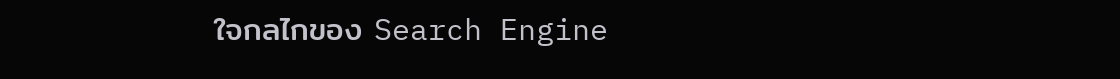ใจกลไกของ Search Engine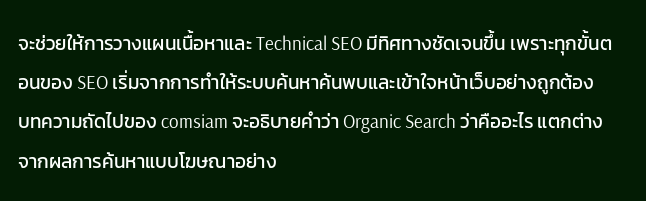จะช่วยให้การวางแผนเนื้อหาและ Technical SEO มีทิศทางชัดเจนขึ้น เพราะทุกขั้นตอนของ SEO เริ่มจากการทำให้ระบบค้นหาค้นพบและเข้าใจหน้าเว็บอย่างถูกต้อง
บทความถัดไปของ comsiam จะอธิบายคำว่า Organic Search ว่าคืออะไร แตกต่างจากผลการค้นหาแบบโฆษณาอย่าง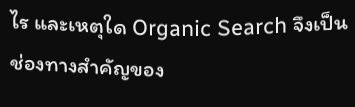ไร และเหตุใด Organic Search จึงเป็นช่องทางสำคัญของ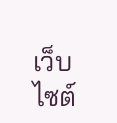เว็บไซต์